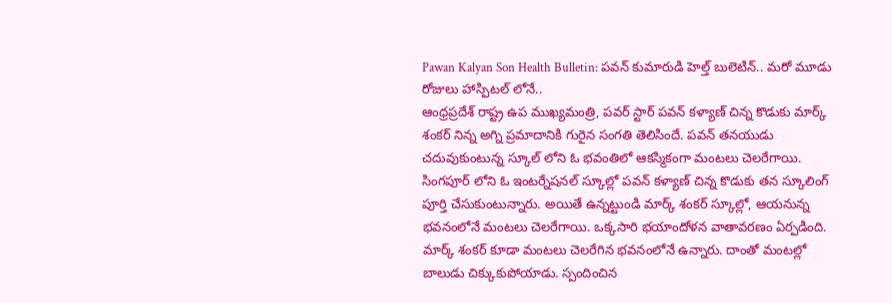Pawan Kalyan Son Health Bulletin: పవన్ కుమారుడి హెల్త్ బులెటిన్.. మరో మూడు రోజులు హాస్పిటల్ లోనే..
ఆంధ్రప్రదేశ్ రాష్ట్ర ఉప ముఖ్యమంత్రి, పవర్ స్టార్ పవన్ కళ్యాణ్ చిన్న కొడుకు మార్క్ శంకర్ నిన్న అగ్ని ప్రమాదానికి గురైన సంగతి తెలిసిందే. పవన్ తనయుడు చదువుకుంటున్న స్కూల్ లోని ఓ భవంతిలో ఆకస్మికంగా మంటలు చెలరేగాయి. సింగపూర్ లోని ఓ ఇంటర్నేషనల్ స్కూల్లో పవన్ కళ్యాణ్ చిన్న కొడుకు తన స్కూలింగ్ పూర్తి చేసుకుంటున్నారు. అయితే ఉన్నట్టుండి మార్క్ శంకర్ స్కూల్లో, ఆయనున్న భవనంలోనే మంటలు చెలరేగాయి. ఒక్కసారి భయాందోళన వాతావరణం ఏర్పడింది.
మార్క్ శంకర్ కూడా మంటలు చెలరేగిన భవనంలోనే ఉన్నారు. దాంతో మంటల్లో బాలుడు చిక్కుకుపోయాడు. స్పందించిన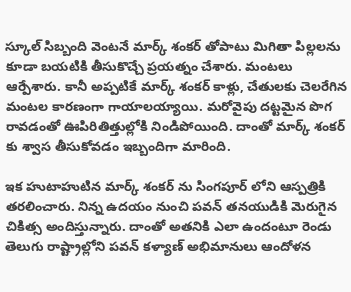స్కూల్ సిబ్బంది వెంటనే మార్క్ శంకర్ తోపాటు మిగితా పిల్లలను కూడా బయటికి తీసుకొచ్చే ప్రయత్నం చేశారు. మంటలు ఆర్పేశారు. కానీ అప్పటికే మార్క్ శంకర్ కాళ్లు, చేతులకు చెలరేగిన మంటల కారణంగా గాయాలయ్యాయి. మరోవైపు దట్టమైన పొగ రావడంతో ఊపిరితిత్తుల్లోకి నిండిపోయింది. దాంతో మార్క్ శంకర్ కు శ్వాస తీసుకోవడం ఇబ్బందిగా మారింది.

ఇక హుటాహుటిన మార్క్ శంకర్ ను సింగపూర్ లోని ఆస్పత్రికి తరలించారు. నిన్న ఉదయం నుంచి పవన్ తనయుడికి మెరుగైన చికిత్స అందిస్తున్నారు. దాంతో అతనికి ఎలా ఉందంటూ రెండు తెలుగు రాష్ట్రాల్లోని పవన్ కళ్యాణ్ అభిమానులు ఆందోళన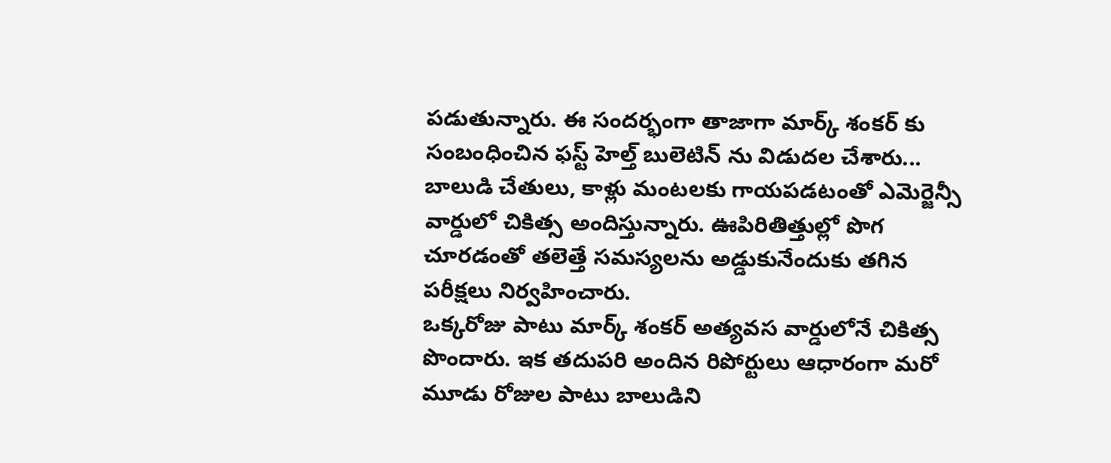పడుతున్నారు. ఈ సందర్భంగా తాజాగా మార్క్ శంకర్ కు సంబంధించిన ఫస్ట్ హెల్త్ బులెటిన్ ను విడుదల చేశారు... బాలుడి చేతులు, కాళ్లు మంటలకు గాయపడటంతో ఎమెర్జెన్సీ వార్డులో చికిత్స అందిస్తున్నారు. ఊపిరితిత్తుల్లో పొగ చూరడంతో తలెత్తే సమస్యలను అడ్డుకునేందుకు తగిన పరీక్షలు నిర్వహించారు.
ఒక్కరోజు పాటు మార్క్ శంకర్ అత్యవస వార్డులోనే చికిత్స పొందారు. ఇక తదుపరి అందిన రిపోర్టులు ఆధారంగా మరో మూడు రోజుల పాటు బాలుడిని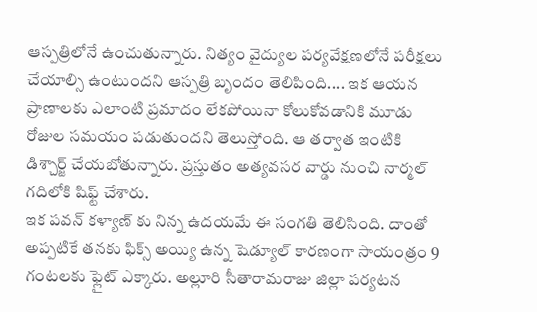ఆస్పత్రిలోనే ఉంచుతున్నారు. నిత్యం వైద్యుల పర్యవేక్షణలోనే పరీక్షలు చేయాల్సి ఉంటుందని ఆస్పత్రి బృందం తెలిపింది.... ఇక ఆయన ప్రాణాలకు ఎలాంటి ప్రమాదం లేకపోయినా కోలుకోవడానికి మూడు రోజుల సమయం పడుతుందని తెలుస్తోంది. ఆ తర్వాత ఇంటికి డిశ్చార్జ్ చేయబోతున్నారు. ప్రస్తుతం అత్యవసర వార్డు నుంచి నార్మల్ గదిలోకి షిఫ్ట్ చేశారు.
ఇక పవన్ కళ్యాణ్ కు నిన్న ఉదయమే ఈ సంగతి తెలిసింది. దాంతో అప్పటికే తనకు ఫిక్స్ అయ్యి ఉన్న షెడ్యూల్ కారణంగా సాయంత్రం 9 గంటలకు ఫ్లైట్ ఎక్కారు. అల్లూరి సీతారామరాజు జిల్లా పర్యటన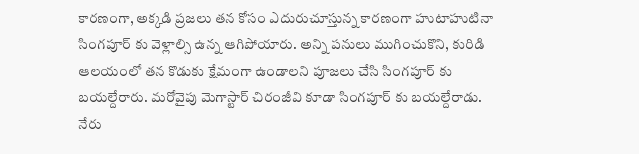కారణంగా, అక్కడి ప్రజలు తన కోసం ఎదురుచూస్తున్న కారణంగా హుటాహుటినా సింగపూర్ కు వెళ్లాల్సి ఉన్న ఆగిపోయారు. అన్ని పనులు ముగించుకొని, కురిడి ఆలయంలో తన కొడుకు క్షేమంగా ఉండాలని పూజలు చేసి సింగపూర్ కు బయల్దేరారు. మరోవైపు మెగాస్టార్ చిరంజీవి కూడా సింగపూర్ కు బయల్దేరాడు. నేరు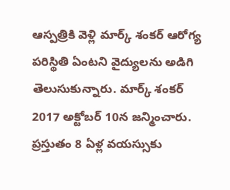ఆస్పత్రికి వెళ్లి మార్క్ శంకర్ ఆరోగ్య పరిస్థితి ఏంటని వైద్యులను అడిగి తెలుసుకున్నారు. మార్క్ శంకర్ 2017 అక్టోబర్ 10న జన్మించారు. ప్రస్తుతం 8 ఏళ్ల వయస్సుకు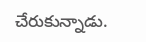చేరుకున్నాడు.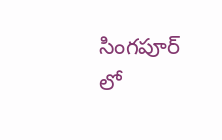సింగపూర్ లో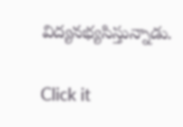విద్యనభ్యసిస్తున్నాడు.


Click it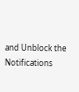and Unblock the Notifications